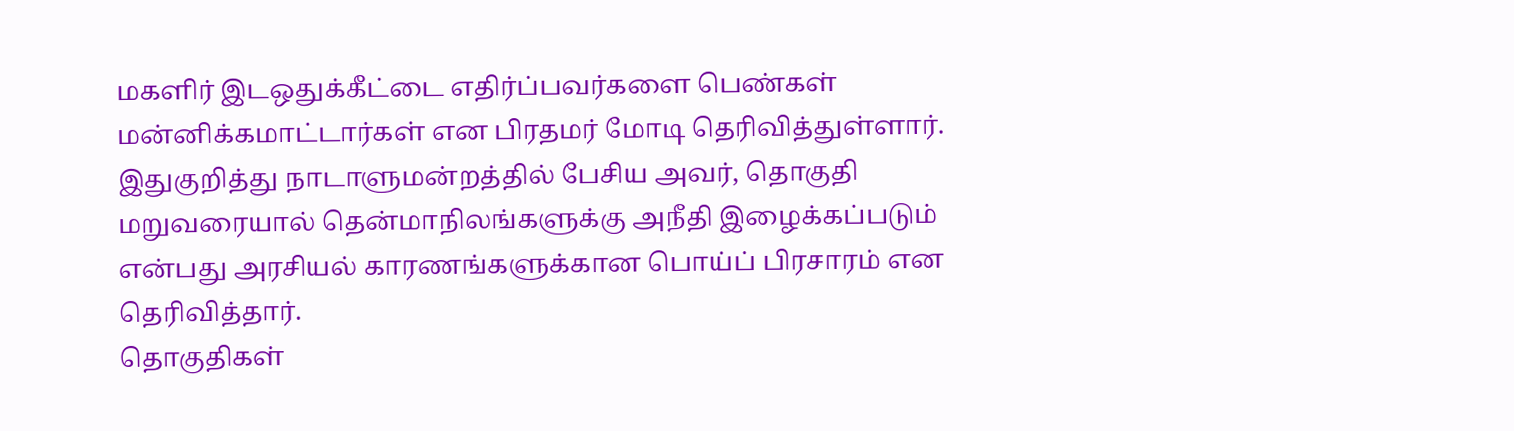மகளிர் இடஒதுக்கீட்டை எதிர்ப்பவர்களை பெண்கள் மன்னிக்கமாட்டார்கள் என பிரதமர் மோடி தெரிவித்துள்ளார்.
இதுகுறித்து நாடாளுமன்றத்தில் பேசிய அவர், தொகுதி மறுவரையால் தென்மாநிலங்களுக்கு அநீதி இழைக்கப்படும் என்பது அரசியல் காரணங்களுக்கான பொய்ப் பிரசாரம் என தெரிவித்தார்.
தொகுதிகள்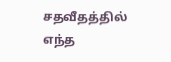சதவீதத்தில் எந்த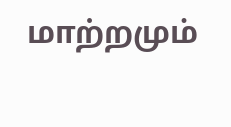மாற்றமும்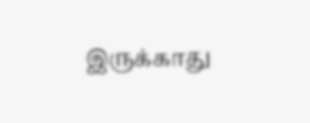இருக்காது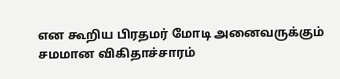என கூறிய பிரதமர் மோடி அனைவருக்கும் சமமான விகிதாச்சாரம்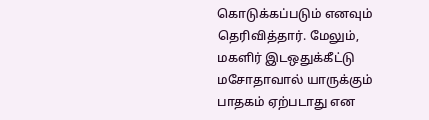கொடுக்கப்படும் எனவும் தெரிவித்தார். மேலும், மகளிர் இடஒதுக்கீட்டு மசோதாவால் யாருக்கும் பாதகம் ஏற்படாது என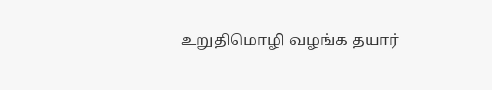உறுதிமொழி வழங்க தயார்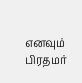எனவும் பிரதமர்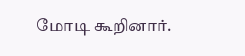மோடி கூறினார்.